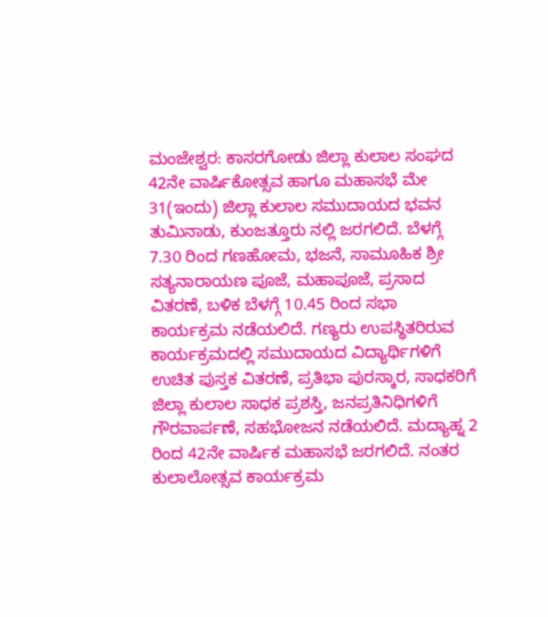ಮಂಜೇಶ್ವರ: ಕಾಸರಗೋಡು ಜಿಲ್ಲಾ ಕುಲಾಲ ಸಂಘದ 42ನೇ ವಾರ್ಷಿಕೋತ್ಸವ ಹಾಗೂ ಮಹಾಸಭೆ ಮೇ 31(ಇಂದು) ಜಿಲ್ಲಾ ಕುಲಾಲ ಸಮುದಾಯದ ಭವನ ತುಮಿನಾಡು, ಕುಂಜತ್ತೂರು ನಲ್ಲಿ ಜರಗಲಿದೆ. ಬೆಳಗ್ಗೆ 7.30 ರಿಂದ ಗಣಹೋಮ, ಭಜನೆ, ಸಾಮೂಹಿಕ ಶ್ರೀ ಸತ್ಯನಾರಾಯಣ ಪೂಜೆ, ಮಹಾಪೂಜೆ, ಪ್ರಸಾದ ವಿತರಣೆ, ಬಳಿಕ ಬೆಳಗ್ಗೆ 10.45 ರಿಂದ ಸಭಾ ಕಾರ್ಯಕ್ರಮ ನಡೆಯಲಿದೆ. ಗಣ್ಯರು ಉಪಸ್ಥಿತರಿರುವ ಕಾರ್ಯಕ್ರಮದಲ್ಲಿ ಸಮುದಾಯದ ವಿದ್ಯಾರ್ಥಿಗಳಿಗೆ ಉಚಿತ ಪುಸ್ತಕ ವಿತರಣೆ, ಪ್ರತಿಭಾ ಪುರಸ್ಕಾರ, ಸಾಧಕರಿಗೆ ಜಿಲ್ಲಾ ಕುಲಾಲ ಸಾಧಕ ಪ್ರಶಸ್ತಿ, ಜನಪ್ರತಿನಿಧಿಗಳಿಗೆ ಗೌರವಾರ್ಪಣೆ, ಸಹಭೋಜನ ನಡೆಯಲಿದೆ. ಮದ್ಯಾಹ್ನ 2 ರಿಂದ 42ನೇ ವಾರ್ಷಿಕ ಮಹಾಸಭೆ ಜರಗಲಿದೆ. ನಂತರ ಕುಲಾಲೋತ್ಸವ ಕಾರ್ಯಕ್ರಮ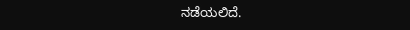ನಡೆಯಲಿದೆ.